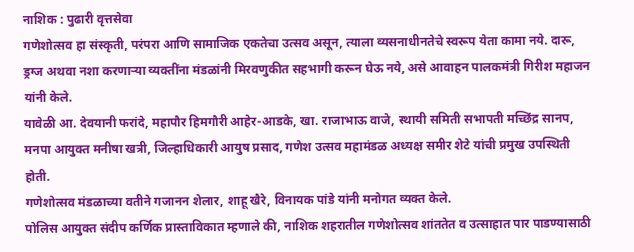नाशिक : पुढारी वृत्तसेवा
गणेशोत्सव हा संस्कृती, परंपरा आणि सामाजिक एकतेचा उत्सव असून, त्याला व्यसनाधीनतेचे स्वरूप येता कामा नये. दारू, ड्रग्ज अथवा नशा करणाऱ्या व्यक्तींना मंडळांनी मिरवणुकीत सहभागी करून घेऊ नये, असे आवाहन पालकमंत्री गिरीश महाजन यांनी केले.
यावेळी आ. देवयानी फरांदे, महापौर हिमगौरी आहेर-आडके, खा. राजाभाऊ वाजे, स्थायी समिती सभापती मच्छिंद्र सानप, मनपा आयुक्त मनीषा खत्री, जिल्हाधिकारी आयुष प्रसाद, गणेश उत्सव महामंडळ अध्यक्ष समीर शेटे यांची प्रमुख उपस्थिती होती.
गणेशोत्सव मंडळाच्या वतीने गजानन शेलार, शाहू खैरे, विनायक पांडे यांनी मनोगत व्यक्त केले.
पोलिस आयुक्त संदीप कर्णिक प्रास्ताविकात म्हणाले की, नाशिक शहरातील गणेशोत्सव शांततेत व उत्साहात पार पाडण्यासाठी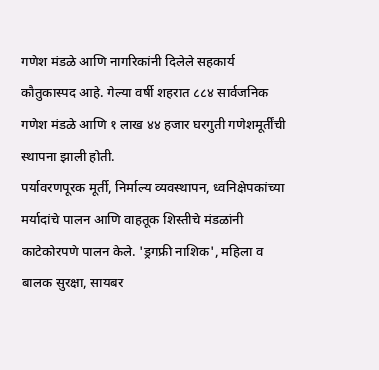गणेश मंडळे आणि नागरिकांनी दिलेले सहकार्य कौतुकास्पद आहे. गेल्या वर्षी शहरात ८८४ सार्वजनिक गणेश मंडळे आणि १ लाख ४४ हजार घरगुती गणेशमूर्तींची स्थापना झाली होती.
पर्यावरणपूरक मूर्ती, निर्माल्य व्यवस्थापन, ध्वनिक्षेपकांच्या मर्यादांचे पालन आणि वाहतूक शिस्तीचे मंडळांनी काटेकोरपणे पालन केले. 'ड्रगफ्री नाशिक', महिला व बालक सुरक्षा, सायबर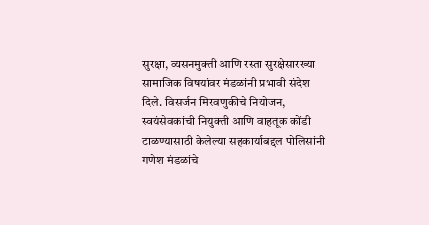सुरक्षा, व्यसनमुक्ती आणि रस्ता सुरक्षेसारख्या सामाजिक विषयांवर मंडळांनी प्रभावी संदेश दिले. विसर्जन मिरवणुकीचे नियोजन, स्वयंसेवकांची नियुक्ती आणि वाहतूक कोंडी टाळण्यासाठी केलेल्या सहकार्याबद्दल पोलिसांनी गणेश मंडळांचे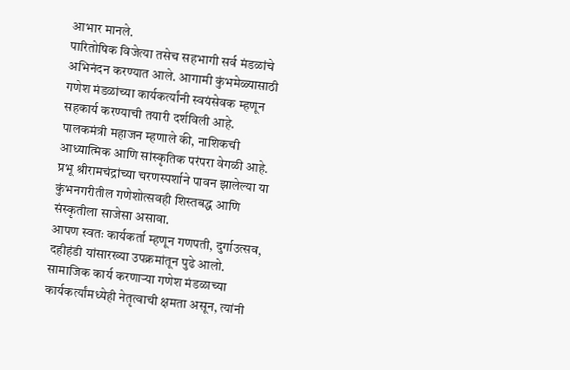आभार मानले.
पारितोषिक विजेत्या तसेच सहभागी सर्व मंडळांचे अभिनंदन करण्यात आले. आगामी कुंभमेळ्यासाठी गणेश मंडळांच्या कार्यकर्त्यांनी स्वयंसेवक म्हणून सहकार्य करण्याची तयारी दर्शविली आहे. पालकमंत्री महाजन म्हणाले की, नाशिकची आध्यात्मिक आणि सांस्कृतिक परंपरा वेगळी आहे. प्रभू श्रीरामचंद्रांच्या चरणस्पर्शाने पावन झालेल्या या कुंभनगरीतील गणेशोत्सवही शिस्तबद्ध आणि संस्कृतीला साजेसा असावा.
आपण स्वतः कार्यकर्ता म्हणून गणपती, दुर्गाउत्सव, दहीहंडी यांसारख्या उपक्रमांतून पुढे आलो. सामाजिक कार्य करणाऱ्या गणेश मंडळाच्या कार्यकर्त्यांमध्येही नेतृत्वाची क्षमता असून, त्यांनी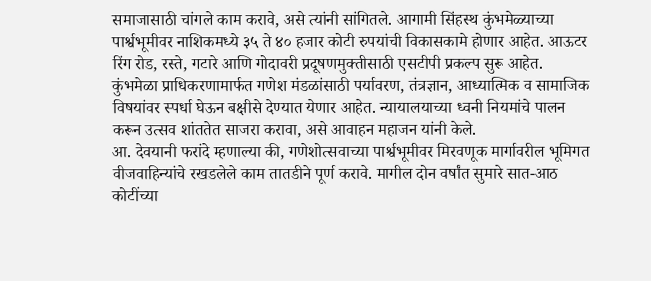समाजासाठी चांगले काम करावे, असे त्यांनी सांगितले. आगामी सिंहस्थ कुंभमेळ्याच्या पार्श्वभूमीवर नाशिकमध्ये ३५ ते ४० हजार कोटी रुपयांची विकासकामे होणार आहेत. आऊटर रिंग रोड, रस्ते, गटारे आणि गोदावरी प्रदूषणमुक्तीसाठी एसटीपी प्रकल्प सुरू आहेत.
कुंभमेळा प्राधिकरणामार्फत गणेश मंडळांसाठी पर्यावरण, तंत्रज्ञान, आध्यात्मिक व सामाजिक विषयांवर स्पर्धा घेऊन बक्षीसे देण्यात येणार आहेत. न्यायालयाच्या ध्वनी नियमांचे पालन करून उत्सव शांततेत साजरा करावा, असे आवाहन महाजन यांनी केले.
आ. देवयानी फरांदे म्हणाल्या की, गणेशोत्सवाच्या पार्श्वभूमीवर मिरवणूक मार्गावरील भूमिगत वीजवाहिन्यांचे रखडलेले काम तातडीने पूर्ण करावे. मागील दोन वर्षांत सुमारे सात-आठ कोटींच्या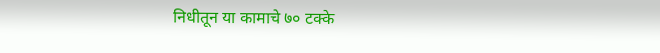निधीतून या कामाचे ७० टक्के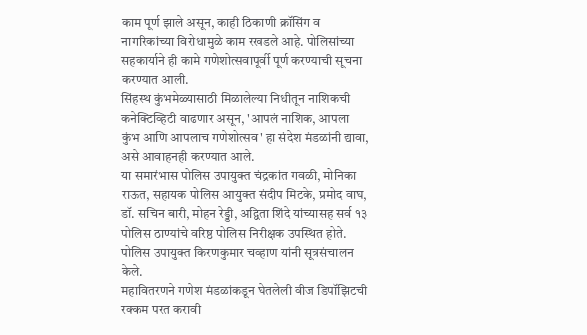काम पूर्ण झाले असून, काही ठिकाणी क्रॉसिंग व नागरिकांच्या विरोधामुळे काम रखडले आहे. पोलिसांच्या सहकार्याने ही कामे गणेशोत्सवापूर्वी पूर्ण करण्याची सूचना करण्यात आली.
सिंहस्थ कुंभमेळ्यासाठी मिळालेल्या निधीतून नाशिकची कनेक्टिव्हिटी वाढणार असून, 'आपलं नाशिक, आपला कुंभ आणि आपलाच गणेशोत्सव' हा संदेश मंडळांनी द्यावा, असे आवाहनही करण्यात आले.
या समारंभास पोलिस उपायुक्त चंद्रकांत गवळी, मोनिका राऊत, सहायक पोलिस आयुक्त संदीप मिटके, प्रमोद वाघ, डॉ. सचिन बारी, मोहन रेड्डी, अद्विता शिंदे यांच्यासह सर्व १३ पोलिस ठाण्यांचे वरिष्ठ पोलिस निरीक्षक उपस्थित होते. पोलिस उपायुक्त किरणकुमार चव्हाण यांनी सूत्रसंचालन केले.
महावितरणने गणेश मंडळांकडून घेतलेली वीज डिपॉझिटची रक्कम परत करावी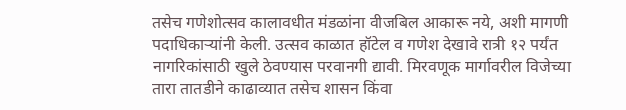तसेच गणेशोत्सव कालावधीत मंडळांना वीजबिल आकारू नये, अशी मागणी पदाधिकाऱ्यांनी केली. उत्सव काळात हॉटेल व गणेश देखावे रात्री १२ पर्यंत नागरिकांसाठी खुले ठेवण्यास परवानगी द्यावी. मिरवणूक मार्गावरील विजेच्या तारा तातडीने काढाव्यात तसेच शासन किंवा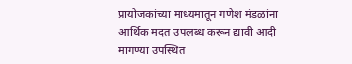प्रायोजकांच्या माध्यमातून गणेश मंडळांना आर्थिक मदत उपलब्ध करून द्यावी आदी मागण्या उपस्थित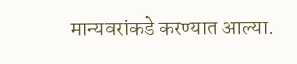मान्यवरांकडे करण्यात आल्या.